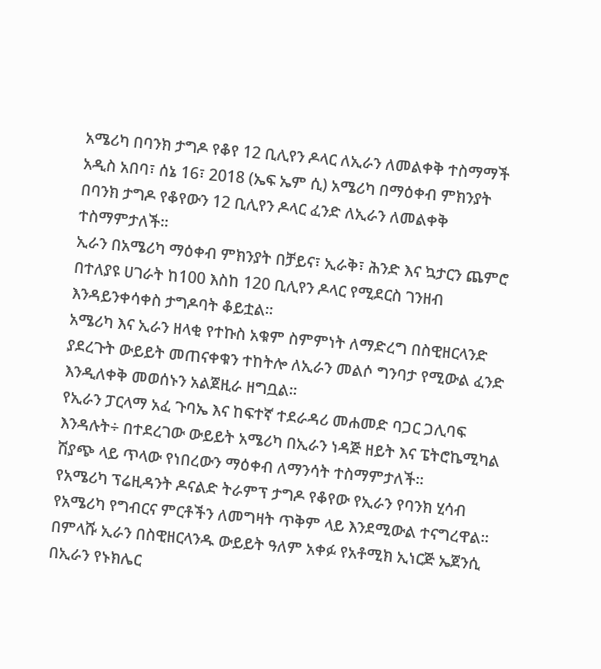አሜሪካ በባንክ ታግዶ የቆየ 12 ቢሊየን ዶላር ለኢራን ለመልቀቅ ተስማማች
አዲስ አበባ፣ ሰኔ 16፣ 2018 (ኤፍ ኤም ሲ) አሜሪካ በማዕቀብ ምክንያት በባንክ ታግዶ የቆየውን 12 ቢሊየን ዶላር ፈንድ ለኢራን ለመልቀቅ ተስማምታለች፡፡
ኢራን በአሜሪካ ማዕቀብ ምክንያት በቻይና፣ ኢራቅ፣ ሕንድ እና ኳታርን ጨምሮ በተለያዩ ሀገራት ከ100 እስከ 120 ቢሊየን ዶላር የሚደርስ ገንዘብ እንዳይንቀሳቀስ ታግዶባት ቆይቷል፡፡
አሜሪካ እና ኢራን ዘላቂ የተኩስ አቁም ስምምነት ለማድረግ በስዊዘርላንድ ያደረጉት ውይይት መጠናቀቁን ተከትሎ ለኢራን መልሶ ግንባታ የሚውል ፈንድ እንዲለቀቅ መወሰኑን አልጀዚራ ዘግቧል፡፡
የኢራን ፓርላማ አፈ ጉባኤ እና ከፍተኛ ተደራዳሪ መሐመድ ባጋር ጋሊባፍ እንዳሉት÷ በተደረገው ውይይት አሜሪካ በኢራን ነዳጅ ዘይት እና ፔትሮኬሚካል ሽያጭ ላይ ጥላው የነበረውን ማዕቀብ ለማንሳት ተስማምታለች።
የአሜሪካ ፕሬዚዳንት ዶናልድ ትራምፕ ታግዶ የቆየው የኢራን የባንክ ሂሳብ የአሜሪካ የግብርና ምርቶችን ለመግዛት ጥቅም ላይ እንደሚውል ተናግረዋል።
በምላሹ ኢራን በስዊዘርላንዱ ውይይት ዓለም አቀፉ የአቶሚክ ኢነርጅ ኤጀንሲ በኢራን የኑክሌር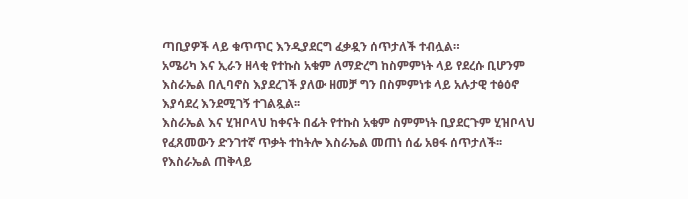ጣቢያዎች ላይ ቁጥጥር እንዲያደርግ ፈቃዷን ሰጥታለች ተብሏል።
አሜሪካ እና ኢራን ዘላቂ የተኩስ አቁም ለማድረግ ከስምምነት ላይ የደረሱ ቢሆንም እስራኤል በሊባኖስ እያደረገች ያለው ዘመቻ ግን በስምምነቱ ላይ አሉታዊ ተፅዕኖ እያሳደረ እንደሚገኝ ተገልጿል፡፡
እስራኤል እና ሂዝቦላህ ከቀናት በፊት የተኩስ አቁም ስምምነት ቢያደርጉም ሂዝቦላህ የፈጸመውን ድንገተኛ ጥቃት ተከትሎ እስራኤል መጠነ ሰፊ አፀፋ ሰጥታለች፡፡
የእስራኤል ጠቅላይ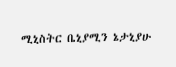ሚኒስትር ቤኒያሚን ኔታኒያሁ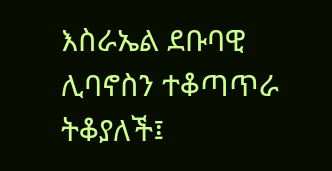እስራኤል ደቡባዊ ሊባኖስን ተቆጣጥራ ትቆያለች፤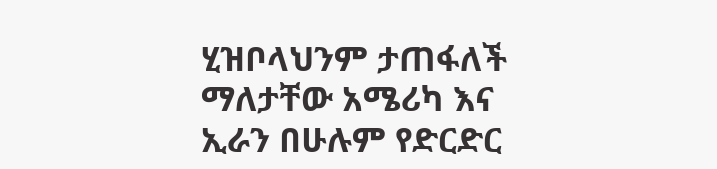ሂዝቦላህንም ታጠፋለች ማለታቸው አሜሪካ እና ኢራን በሁሉም የድርድር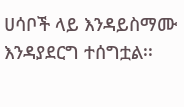ሀሳቦች ላይ እንዳይስማሙ እንዳያደርግ ተሰግቷል፡፡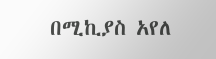በሚኪያስ አየለ